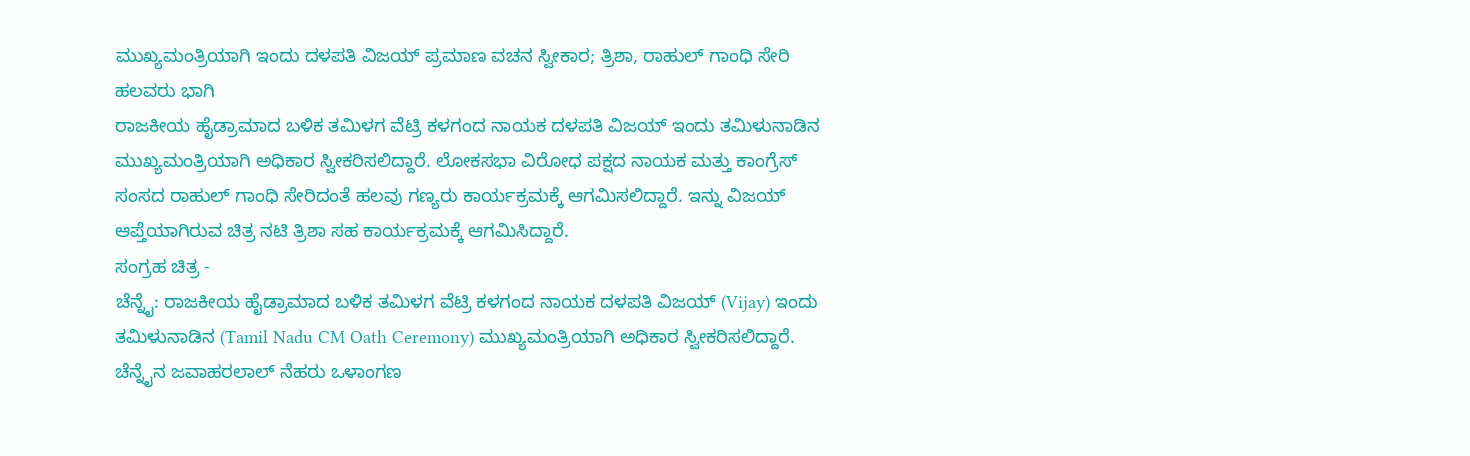ಮುಖ್ಯಮಂತ್ರಿಯಾಗಿ ಇಂದು ದಳಪತಿ ವಿಜಯ್ ಪ್ರಮಾಣ ವಚನ ಸ್ವೀಕಾರ; ತ್ರಿಶಾ, ರಾಹುಲ್ ಗಾಂಧಿ ಸೇರಿ ಹಲವರು ಭಾಗಿ
ರಾಜಕೀಯ ಹೈಡ್ರಾಮಾದ ಬಳಿಕ ತಮಿಳಗ ವೆಟ್ರಿ ಕಳಗಂದ ನಾಯಕ ದಳಪತಿ ವಿಜಯ್ ಇಂದು ತಮಿಳುನಾಡಿನ ಮುಖ್ಯಮಂತ್ರಿಯಾಗಿ ಅಧಿಕಾರ ಸ್ವೀಕರಿಸಲಿದ್ದಾರೆ. ಲೋಕಸಭಾ ವಿರೋಧ ಪಕ್ಷದ ನಾಯಕ ಮತ್ತು ಕಾಂಗ್ರೆಸ್ ಸಂಸದ ರಾಹುಲ್ ಗಾಂಧಿ ಸೇರಿದಂತೆ ಹಲವು ಗಣ್ಯರು ಕಾರ್ಯಕ್ರಮಕ್ಕೆ ಆಗಮಿಸಲಿದ್ದಾರೆ. ಇನ್ನು ವಿಜಯ್ ಆಪ್ತೆಯಾಗಿರುವ ಚಿತ್ರ ನಟಿ ತ್ರಿಶಾ ಸಹ ಕಾರ್ಯಕ್ರಮಕ್ಕೆ ಆಗಮಿಸಿದ್ದಾರೆ.
ಸಂಗ್ರಹ ಚಿತ್ರ -
ಚೆನ್ನೈ: ರಾಜಕೀಯ ಹೈಡ್ರಾಮಾದ ಬಳಿಕ ತಮಿಳಗ ವೆಟ್ರಿ ಕಳಗಂದ ನಾಯಕ ದಳಪತಿ ವಿಜಯ್ (Vijay) ಇಂದು ತಮಿಳುನಾಡಿನ (Tamil Nadu CM Oath Ceremony) ಮುಖ್ಯಮಂತ್ರಿಯಾಗಿ ಅಧಿಕಾರ ಸ್ವೀಕರಿಸಲಿದ್ದಾರೆ. ಚೆನ್ನೈನ ಜವಾಹರಲಾಲ್ ನೆಹರು ಒಳಾಂಗಣ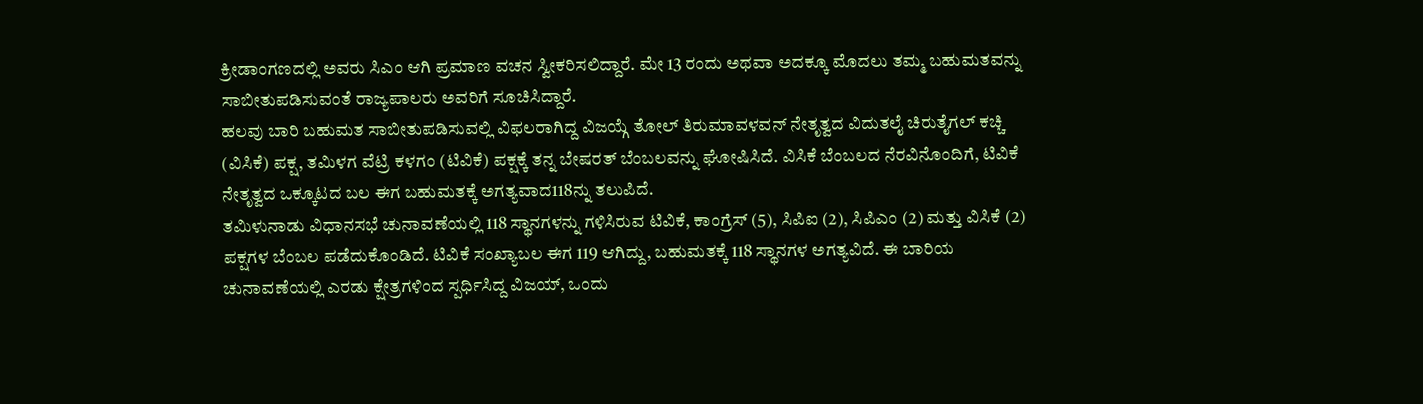ಕ್ರೀಡಾಂಗಣದಲ್ಲಿ ಅವರು ಸಿಎಂ ಆಗಿ ಪ್ರಮಾಣ ವಚನ ಸ್ವೀಕರಿಸಲಿದ್ದಾರೆ. ಮೇ 13 ರಂದು ಅಥವಾ ಅದಕ್ಕೂ ಮೊದಲು ತಮ್ಮ ಬಹುಮತವನ್ನು ಸಾಬೀತುಪಡಿಸುವಂತೆ ರಾಜ್ಯಪಾಲರು ಅವರಿಗೆ ಸೂಚಿಸಿದ್ದಾರೆ.
ಹಲವು ಬಾರಿ ಬಹುಮತ ಸಾಬೀತುಪಡಿಸುವಲ್ಲಿ ವಿಫಲರಾಗಿದ್ದ ವಿಜಯ್ಗೆ ತೋಲ್ ತಿರುಮಾವಳವನ್ ನೇತೃತ್ವದ ವಿದುತಲೈ ಚಿರುತೈಗಲ್ ಕಚ್ಚಿ (ವಿಸಿಕೆ) ಪಕ್ಷ, ತಮಿಳಗ ವೆಟ್ರಿ ಕಳಗಂ (ಟಿವಿಕೆ) ಪಕ್ಷಕ್ಕೆ ತನ್ನ ಬೇಷರತ್ ಬೆಂಬಲವನ್ನು ಘೋಷಿಸಿದೆ. ವಿಸಿಕೆ ಬೆಂಬಲದ ನೆರವಿನೊಂದಿಗೆ, ಟಿವಿಕೆ ನೇತೃತ್ವದ ಒಕ್ಕೂಟದ ಬಲ ಈಗ ಬಹುಮತಕ್ಕೆ ಅಗತ್ಯವಾದ118ನ್ನು ತಲುಪಿದೆ.
ತಮಿಳುನಾಡು ವಿಧಾನಸಭೆ ಚುನಾವಣೆಯಲ್ಲಿ 118 ಸ್ಥಾನಗಳನ್ನು ಗಳಿಸಿರುವ ಟಿವಿಕೆ, ಕಾಂಗ್ರೆಸ್ (5), ಸಿಪಿಐ (2), ಸಿಪಿಎಂ (2) ಮತ್ತು ವಿಸಿಕೆ (2) ಪಕ್ಷಗಳ ಬೆಂಬಲ ಪಡೆದುಕೊಂಡಿದೆ. ಟಿವಿಕೆ ಸಂಖ್ಯಾಬಲ ಈಗ 119 ಆಗಿದ್ದು, ಬಹುಮತಕ್ಕೆ 118 ಸ್ಥಾನಗಳ ಅಗತ್ಯವಿದೆ. ಈ ಬಾರಿಯ ಚುನಾವಣೆಯಲ್ಲಿ ಎರಡು ಕ್ಷೇತ್ರಗಳಿಂದ ಸ್ಪರ್ಧಿಸಿದ್ದ ವಿಜಯ್, ಒಂದು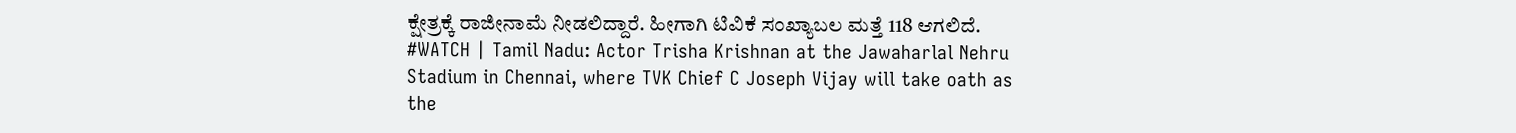ಕ್ಷೇತ್ರಕ್ಕೆ ರಾಜೀನಾಮೆ ನೀಡಲಿದ್ದಾರೆ. ಹೀಗಾಗಿ ಟಿವಿಕೆ ಸಂಖ್ಯಾಬಲ ಮತ್ತೆ 118 ಆಗಲಿದೆ.
#WATCH | Tamil Nadu: Actor Trisha Krishnan at the Jawaharlal Nehru Stadium in Chennai, where TVK Chief C Joseph Vijay will take oath as the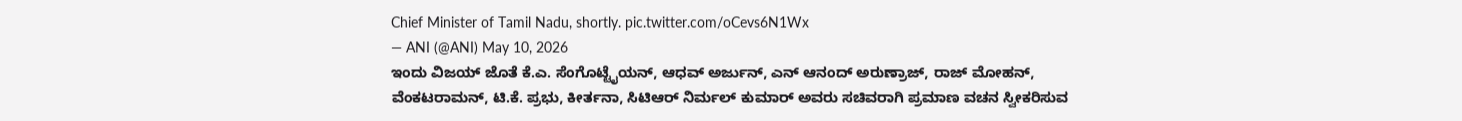Chief Minister of Tamil Nadu, shortly. pic.twitter.com/oCevs6N1Wx
— ANI (@ANI) May 10, 2026
ಇಂದು ವಿಜಯ್ ಜೊತೆ ಕೆ.ಎ. ಸೆಂಗೊಟ್ಟೈಯನ್, ಆಧವ್ ಅರ್ಜುನ್, ಎನ್ ಆನಂದ್ ಅರುಣ್ರಾಜ್, ರಾಜ್ ಮೋಹನ್, ವೆಂಕಟರಾಮನ್, ಟಿ.ಕೆ. ಪ್ರಭು, ಕೀರ್ತನಾ, ಸಿಟಿಆರ್ ನಿರ್ಮಲ್ ಕುಮಾರ್ ಅವರು ಸಚಿವರಾಗಿ ಪ್ರಮಾಣ ವಚನ ಸ್ವೀಕರಿಸುವ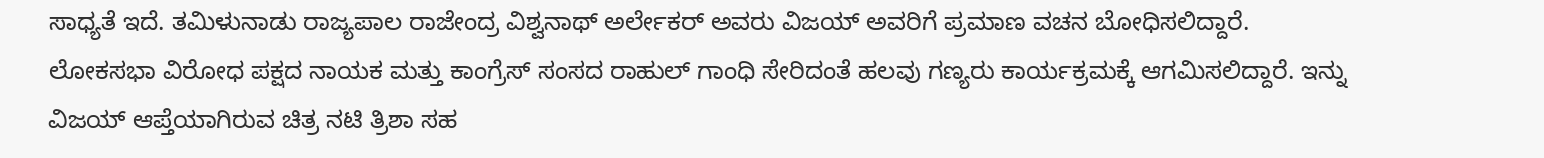ಸಾಧ್ಯತೆ ಇದೆ. ತಮಿಳುನಾಡು ರಾಜ್ಯಪಾಲ ರಾಜೇಂದ್ರ ವಿಶ್ವನಾಥ್ ಅರ್ಲೇಕರ್ ಅವರು ವಿಜಯ್ ಅವರಿಗೆ ಪ್ರಮಾಣ ವಚನ ಬೋಧಿಸಲಿದ್ದಾರೆ.
ಲೋಕಸಭಾ ವಿರೋಧ ಪಕ್ಷದ ನಾಯಕ ಮತ್ತು ಕಾಂಗ್ರೆಸ್ ಸಂಸದ ರಾಹುಲ್ ಗಾಂಧಿ ಸೇರಿದಂತೆ ಹಲವು ಗಣ್ಯರು ಕಾರ್ಯಕ್ರಮಕ್ಕೆ ಆಗಮಿಸಲಿದ್ದಾರೆ. ಇನ್ನು ವಿಜಯ್ ಆಪ್ತೆಯಾಗಿರುವ ಚಿತ್ರ ನಟಿ ತ್ರಿಶಾ ಸಹ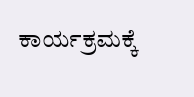ಕಾರ್ಯಕ್ರಮಕ್ಕೆ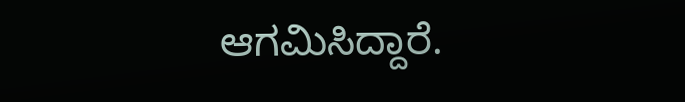ಆಗಮಿಸಿದ್ದಾರೆ.